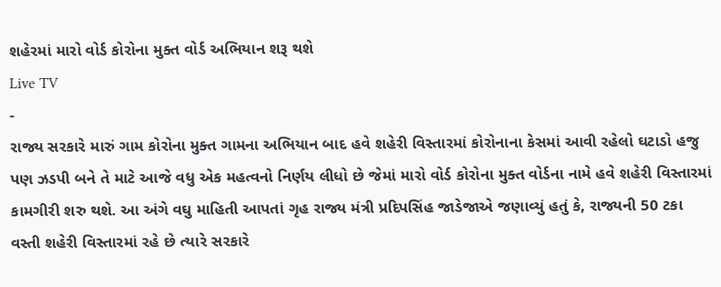શહેરમાં મારો વોર્ડ કોરોના મુક્ત વોર્ડ અભિયાન શરૂ થશે
Live TV
-
રાજ્ય સરકારે મારું ગામ કોરોના મુક્ત ગામના અભિયાન બાદ હવે શહેરી વિસ્તારમાં કોરોનાના કેસમાં આવી રહેલો ઘટાડો હજુ પણ ઝડપી બને તે માટે આજે વધુ એક મહત્વનો નિર્ણય લીધો છે જેમાં મારો વોર્ડ કોરોના મુક્ત વોર્ડના નામે હવે શહેરી વિસ્તારમાં કામગીરી શરુ થશે. આ અંગે વઘુ માહિતી આપતાં ગૃહ રાજ્ય મંત્રી પ્રદિપસિંહ જાડેજાએ જણાવ્યું હતું કે, રાજ્યની 50 ટકા વસ્તી શહેરી વિસ્તારમાં રહે છે ત્યારે સરકારે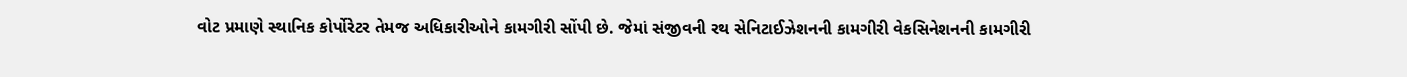વોટ પ્રમાણે સ્થાનિક કોર્પોરેટર તેમજ અધિકારીઓને કામગીરી સોંપી છે. જેમાં સંજીવની રથ સેનિટાઈઝેશનની કામગીરી વેકસિનેશનની કામગીરી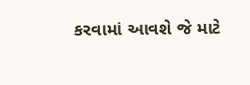કરવામાં આવશે જે માટે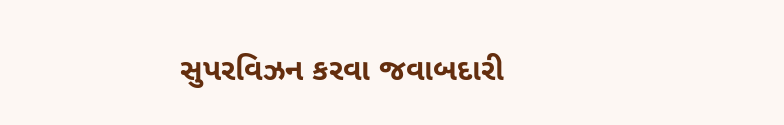સુપરવિઝન કરવા જવાબદારી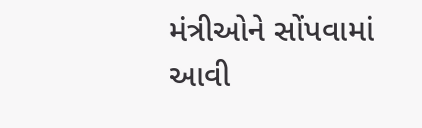મંત્રીઓને સોંપવામાં આવી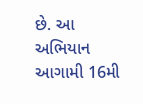છે. આ અભિયાન આગામી 16મી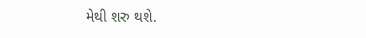મેથી શરુ થશે.